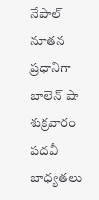నేపాల్ నూతన ప్రధానిగా బాలెన్ షా శుక్రవారం పదవీ బాధ్యతలు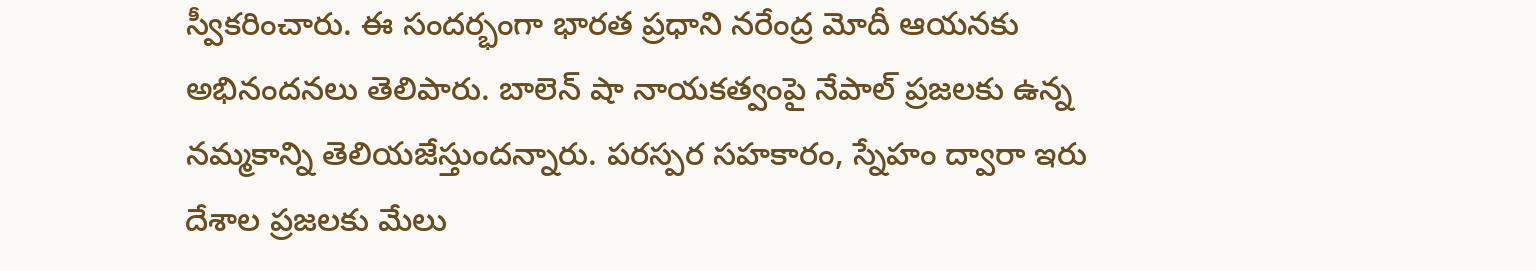స్వీకరించారు. ఈ సందర్భంగా భారత ప్రధాని నరేంద్ర మోదీ ఆయనకు అభినందనలు తెలిపారు. బాలెన్ షా నాయకత్వంపై నేపాల్ ప్రజలకు ఉన్న నమ్మకాన్ని తెలియజేస్తుందన్నారు. పరస్పర సహకారం, స్నేహం ద్వారా ఇరు దేశాల ప్రజలకు మేలు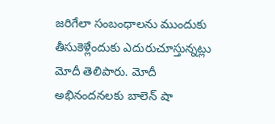జరిగేలా సంబంధాలను ముందుకు తీసుకెళ్లేందుకు ఎదురుచూస్తున్నట్లు మోదీ తెలిపారు. మోదీ అభినందనలకు బాలెన్ షా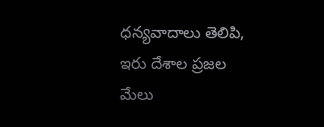ధన్యవాదాలు తెలిపి, ఇరు దేశాల ప్రజల మేలు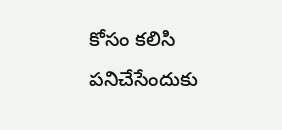కోసం కలిసి పనిచేసేందుకు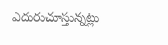ఎదురుచూస్తున్నట్లు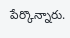పేర్కొన్నారు.